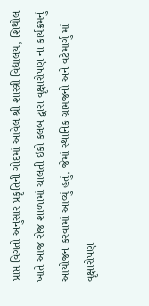પ્રાપ્ત વિગતો અનુસાર પ્રકૃતિની ગોદમાં આવેલ શ્રી શાસ્ત્રી વિદ્યાલય, શિથોલ ખાતે આજ રોજ શાળામાં ચાલતી ઇકો કલબ દ્વારા વૃક્ષારોપણ ના કાર્યક્રમનું આયોજન કરવામાં આવ્યું હતું. જેમાં સ્થાનિક ગ્રામજનો અને વટેમાર્ગુ માં વૃક્ષારોપણ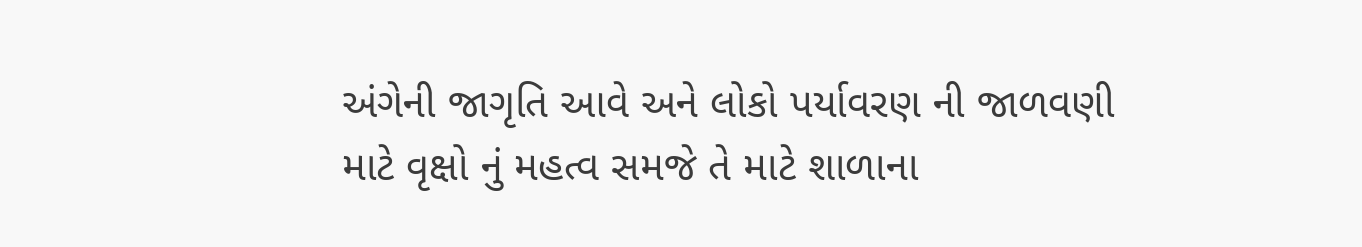અંગેની જાગૃતિ આવે અને લોકો પર્યાવરણ ની જાળવણી માટે વૃક્ષો નું મહત્વ સમજે તે માટે શાળાના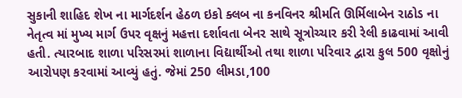સુકાની શાહિદ શેખ ના માર્ગદર્શન હેઠળ ઇકો ક્લબ ના કનવિનર શ્રીમતિ ઊર્મિલાબેન રાઠોડ ના નેતૃત્વ માં મુખ્ય માર્ગ ઉપર વૃક્ષનું મહત્તા દર્શાવતા બેનર સાથે સૂત્રોચ્ચાર કરી રેલી કાઢવામાં આવી હતી. ત્યારબાદ શાળા પરિસરમાં શાળાના વિદ્યાર્થીઓ તથા શાળા પરિવાર દ્વારા કુલ 500 વૃક્ષોનું આરોપણ કરવામાં આવ્યું હતું. જેમાં 250 લીમડા,100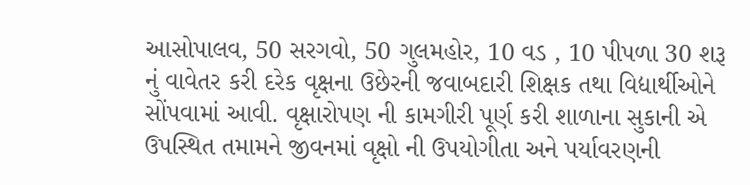આસોપાલવ, 50 સરગવો, 50 ગુલમહોર, 10 વડ , 10 પીપળા 30 શરૂ નું વાવેતર કરી દરેક વૃક્ષના ઉછેરની જવાબદારી શિક્ષક તથા વિદ્યાર્થીઓને સોંપવામાં આવી. વૃક્ષારોપણ ની કામગીરી પૂર્ણ કરી શાળાના સુકાની એ ઉપસ્થિત તમામને જીવનમાં વૃક્ષો ની ઉપયોગીતા અને પર્યાવરણની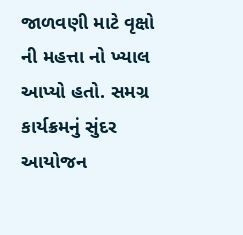જાળવણી માટે વૃક્ષો ની મહત્તા નો ખ્યાલ આપ્યો હતો. સમગ્ર કાર્યક્રમનું સુંદર આયોજન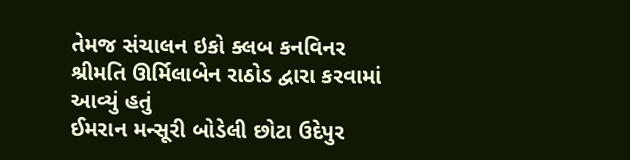તેમજ સંચાલન ઇકો ક્લબ કનવિનર શ્રીમતિ ઊર્મિલાબેન રાઠોડ દ્વારા કરવામાં આવ્યું હતું
ઈમરાન મન્સૂરી બોડેલી છોટા ઉદેપુર